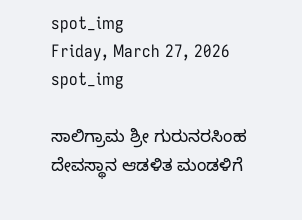spot_img
Friday, March 27, 2026
spot_img

ಸಾಲಿಗ್ರಾಮ ಶ್ರೀ ಗುರುನರಸಿಂಹ ದೇವಸ್ಥಾನ ಆಡಳಿತ ಮಂಡಳಿಗೆ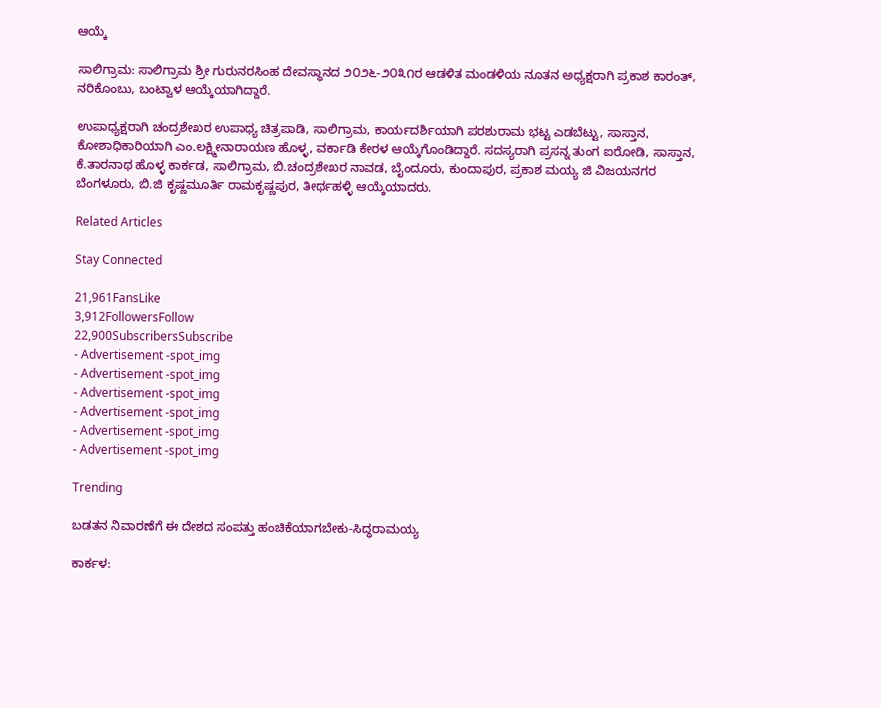ಆಯ್ಕೆ

ಸಾಲಿಗ್ರಾಮ: ಸಾಲಿಗ್ರಾಮ ಶ್ರೀ ಗುರುನರಸಿಂಹ ದೇವಸ್ಥಾನದ ೨೦೨೬-೨೦೩೧ರ ಆಡಳಿತ ಮಂಡಳಿಯ ನೂತನ ಅಧ್ಯಕ್ಷರಾಗಿ ಪ್ರಕಾಶ ಕಾರಂತ್, ನರಿಕೊಂಬು, ಬಂಟ್ವಾಳ ಆಯ್ಕೆಯಾಗಿದ್ದಾರೆ.

ಉಪಾಧ್ಯಕ್ಷರಾಗಿ ಚಂದ್ರಶೇಖರ ಉಪಾಧ್ಯ ಚಿತ್ರಪಾಡಿ, ಸಾಲಿಗ್ರಾಮ, ಕಾರ್ಯದರ್ಶಿಯಾಗಿ ಪರಶುರಾಮ ಭಟ್ಟ ಎಡಬೆಟ್ಟು, ಸಾಸ್ತಾನ, ಕೋಶಾಧಿಕಾರಿಯಾಗಿ ಎಂ.ಲಕ್ಷ್ಮೀನಾರಾಯಣ ಹೊಳ್ಳ, ವರ್ಕಾಡಿ ಕೇರಳ ಆಯ್ಕೆಗೊಂಡಿದ್ದಾರೆ. ಸದಸ್ಯರಾಗಿ ಪ್ರಸನ್ನ ತುಂಗ ಐರೋಡಿ, ಸಾಸ್ತಾನ, ಕೆ.ತಾರನಾಥ ಹೊಳ್ಳ ಕಾರ್ಕಡ, ಸಾಲಿಗ್ರಾಮ, ಬಿ.ಚಂದ್ರಶೇಖರ ನಾವಡ, ಬೈಂದೂರು, ಕುಂದಾಪುರ, ಪ್ರಕಾಶ ಮಯ್ಯ ಜಿ ವಿಜಯನಗರ ಬೆಂಗಳೂರು, ಬಿ.ಜಿ ಕೃಷ್ಣಮೂರ್ತಿ ರಾಮಕೃಷ್ಣಪುರ, ತೀರ್ಥಹಳ್ಳಿ ಆಯ್ಕೆಯಾದರು.

Related Articles

Stay Connected

21,961FansLike
3,912FollowersFollow
22,900SubscribersSubscribe
- Advertisement -spot_img
- Advertisement -spot_img
- Advertisement -spot_img
- Advertisement -spot_img
- Advertisement -spot_img
- Advertisement -spot_img

Trending

ಬಡತನ ನಿವಾರಣೆಗೆ ಈ ದೇಶದ ಸಂಪತ್ತು ಹಂಚಿಕೆಯಾಗಬೇಕು-ಸಿದ್ಧರಾಮಯ್ಯ

ಕಾರ್ಕಳ: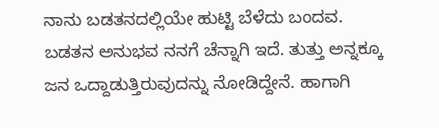ನಾನು ಬಡತನದಲ್ಲಿಯೇ ಹುಟ್ಟಿ ಬೆಳೆದು ಬಂದವ. ಬಡತನ ಅನುಭವ ನನಗೆ ಚೆನ್ನಾಗಿ ಇದೆ. ತುತ್ತು ಅನ್ನಕ್ಕೂ ಜನ ಒದ್ದಾಡುತ್ತಿರುವುದನ್ನು ನೋಡಿದ್ದೇನೆ. ಹಾಗಾಗಿ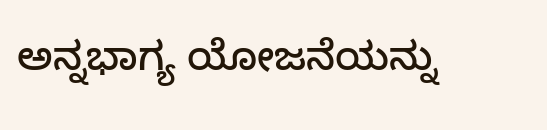ಅನ್ನಭಾಗ್ಯ ಯೋಜನೆಯನ್ನು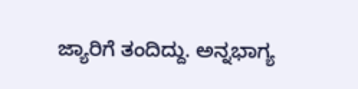ಜ್ಯಾರಿಗೆ ತಂದಿದ್ದು. ಅನ್ನಭಾಗ್ಯ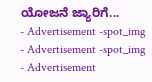ಯೋಜನೆ ಜ್ಯಾರಿಗೆ...
- Advertisement -spot_img
- Advertisement -spot_img
- Advertisement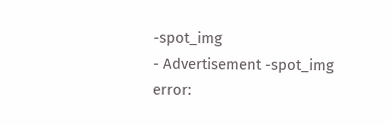-spot_img
- Advertisement -spot_img
error: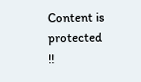Content is protected !!